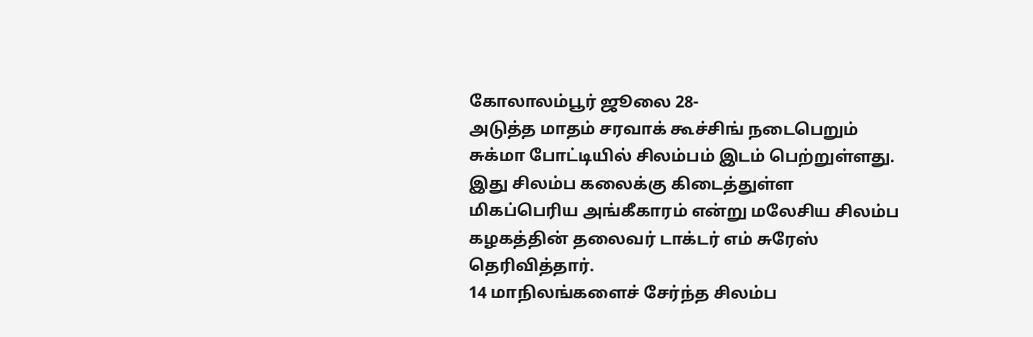கோலாலம்பூர் ஜூலை 28-
அடுத்த மாதம் சரவாக் கூச்சிங் நடைபெறும் சுக்மா போட்டியில் சிலம்பம் இடம் பெற்றுள்ளது.
இது சிலம்ப கலைக்கு கிடைத்துள்ள மிகப்பெரிய அங்கீகாரம் என்று மலேசிய சிலம்ப கழகத்தின் தலைவர் டாக்டர் எம் சுரேஸ் தெரிவித்தார்.
14 மாநிலங்களைச் சேர்ந்த சிலம்ப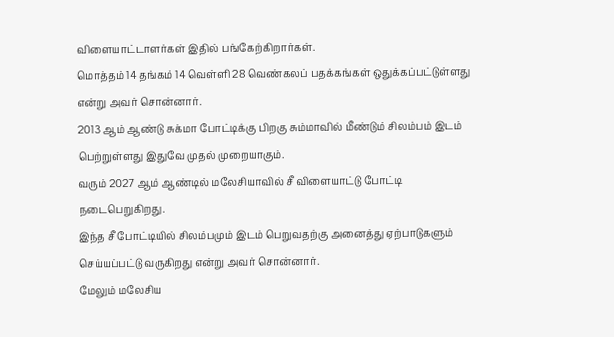விளையாட்டாளர்கள் இதில் பங்கேற்கிறார்கள்.
மொத்தம் 14 தங்கம் 14 வெள்ளி 28 வெண்கலப் பதக்கங்கள் ஒதுக்கப்பட்டுள்ளது என்று அவர் சொன்னார்.
2013 ஆம் ஆண்டு சுக்மா போட்டிக்கு பிறகு சும்மாவில் மீண்டும் சிலம்பம் இடம் பெற்றுள்ளது இதுவே முதல் முறையாகும்.
வரும் 2027 ஆம் ஆண்டில் மலேசியாவில் சீ விளையாட்டு போட்டி நடைபெறுகிறது.
இந்த சீ போட்டியில் சிலம்பமும் இடம் பெறுவதற்கு அனைத்து ஏற்பாடுகளும் செய்யப்பட்டு வருகிறது என்று அவர் சொன்னார்.
மேலும் மலேசிய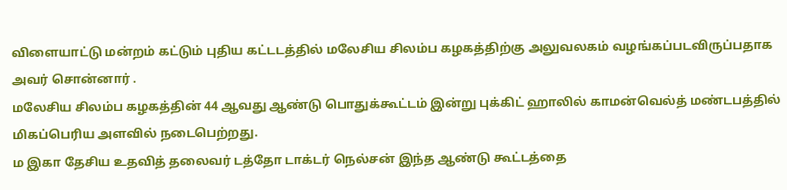விளையாட்டு மன்றம் கட்டும் புதிய கட்டடத்தில் மலேசிய சிலம்ப கழகத்திற்கு அலுவலகம் வழங்கப்படவிருப்பதாக அவர் சொன்னார் .
மலேசிய சிலம்ப கழகத்தின் 44 ஆவது ஆண்டு பொதுக்கூட்டம் இன்று புக்கிட் ஹாலில் காமன்வெல்த் மண்டபத்தில் மிகப்பெரிய அளவில் நடைபெற்றது.
ம இகா தேசிய உதவித் தலைவர் டத்தோ டாக்டர் நெல்சன் இந்த ஆண்டு கூட்டத்தை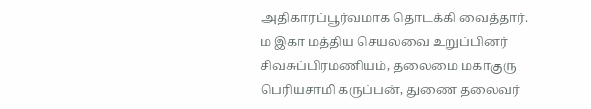அதிகாரப்பூர்வமாக தொடக்கி வைத்தார்.
ம இகா மத்திய செயலவை உறுப்பினர் சிவசுப்பிரமணியம், தலைமை மகாகுரு பெரியசாமி கருப்பன், துணை தலைவர்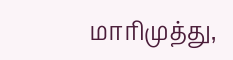மாரிமுத்து,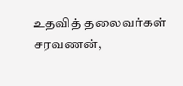உதவித் தலைவர்கள் சரவணன்,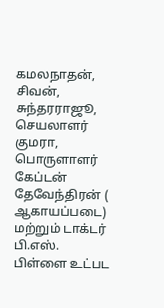கமலநாதன், சிவன், சுந்தரராஜூ, செயலாளர் குமரா, பொருளாளர் கேப்டன் தேவேந்திரன் ( ஆகாயப்படை) மற்றும் டாக்டர் பி.எஸ். பிள்ளை உட்பட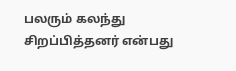பலரும் கலந்து சிறப்பித்தனர் என்பது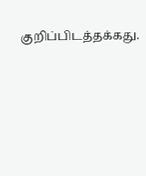குறிப்பிடத்தக்கது.